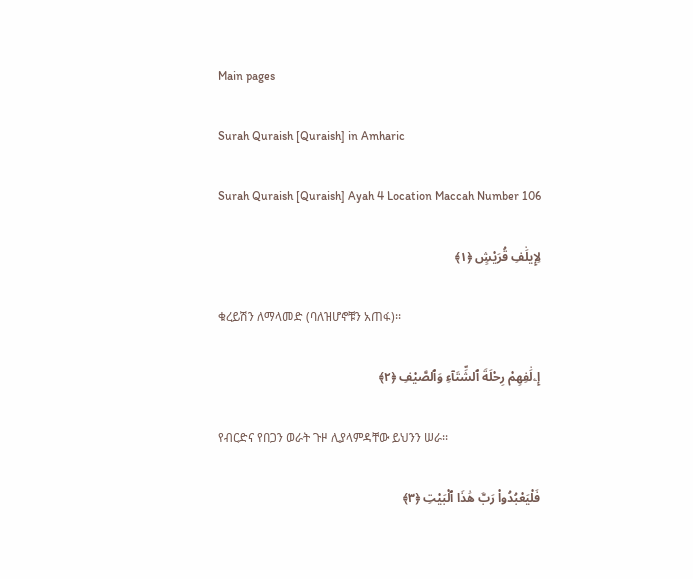Main pages

Surah Quraish [Quraish] in Amharic

Surah Quraish [Quraish] Ayah 4 Location Maccah Number 106

لِإِيلَٰفِ قُرَيْشٍ ﴿١﴾

ቁረይሽን ለማላመድ (ባለዝሆኖቹን አጠፋ)፡፡

إِۦلَٰفِهِمْ رِحْلَةَ ٱلشِّتَآءِ وَٱلصَّيْفِ ﴿٢﴾

የብርድና የበጋን ወራት ጉዞ ሊያላምዳቸው ይህንን ሠራ፡፡

فَلْيَعْبُدُوا۟ رَبَّ هَٰذَا ٱلْبَيْتِ ﴿٣﴾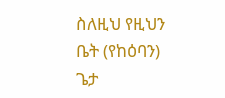ስለዚህ የዚህን ቤት (የከዕባን) ጌታ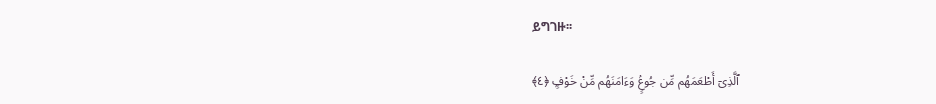ይግገዙ፡፡

ٱلَّذِىٓ أَطْعَمَهُم مِّن جُوعٍۢ وَءَامَنَهُم مِّنْ خَوْفٍۭ ﴿٤﴾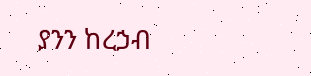ያንን ከረኃብ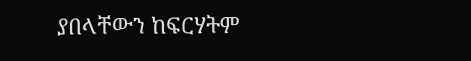ያበላቸውን ከፍርሃትም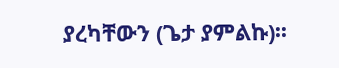ያረካቸውን (ጌታ ያምልኩ)፡፡